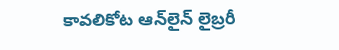కావలికోట ఆన్‌లైన్‌ లైబ్రరీ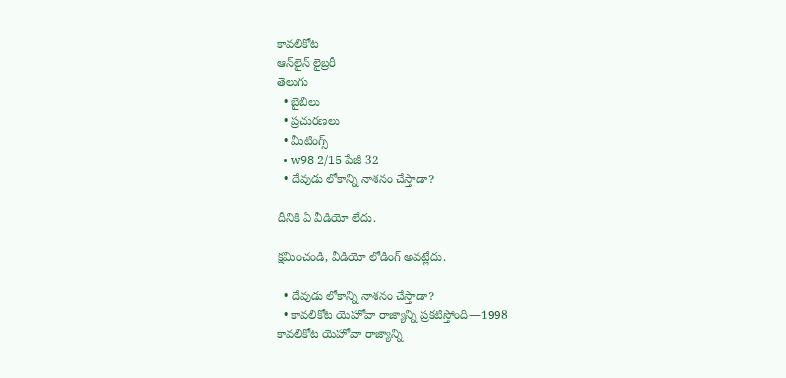కావలికోట
ఆన్‌లైన్‌ లైబ్రరీ
తెలుగు
  • బైబిలు
  • ప్రచురణలు
  • మీటింగ్స్‌
  • w98 2/15 పేజీ 32
  • దేవుడు లోకాన్ని నాశనం చేస్తాడా?

దీనికి ఏ వీడియో లేదు.

క్షమించండి, వీడియో లోడింగ్‌ అవట్లేదు.

  • దేవుడు లోకాన్ని నాశనం చేస్తాడా?
  • కావలికోట యెహోవా రాజ్యాన్ని ప్రకటిస్తోంది—1998
కావలికోట యెహోవా రాజ్యాన్ని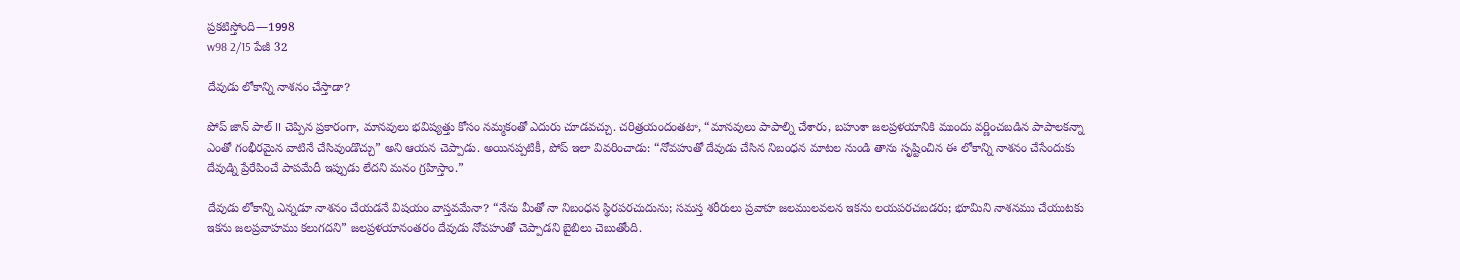ప్రకటిస్తోంది—1998
w98 2/15 పేజీ 32

దేవుడు లోకాన్ని నాశనం చేస్తాడా?

పోప్‌ జాన్‌ పాల్‌ II చెప్పిన ప్రకారంగా, మానవులు భవిష్యత్తు కోసం నమ్మకంతో ఎదురు చూడవచ్చు. చరిత్రయందంతటా, “మానవులు పాపాల్ని చేశారు, బహుశా జలప్రళయానికి ముందు వర్ణించబడిన పాపాలకన్నా ఎంతో గంభీరమైన వాటినే చేసివుండొచ్చు” అని ఆయన చెప్పాడు. అయినప్పటికీ, పోప్‌ ఇలా వివరించాడు: “నోవహుతో దేవుడు చేసిన నిబంధన మాటల నుండి తాను సృష్టించిన ఈ లోకాన్ని నాశనం చేసేందుకు దేవుడ్ని ప్రేరేపించే పాపమేదీ ఇప్పుడు లేదని మనం గ్రహిస్తాం.”

దేవుడు లోకాన్ని ఎన్నడూ నాశనం చేయడనే విషయం వాస్తవమేనా? “నేను మీతో నా నిబంధన స్థిరపరచుదును; సమస్త శరీరులు ప్రవాహ జలములవలన ఇకను లయపరచబడరు; భూమిని నాశనము చేయుటకు ఇకను జలప్రవాహము కలుగదని” జలప్రళయానంతరం దేవుడు నోవహుతో చెప్పాడని బైబిలు చెబుతోంది.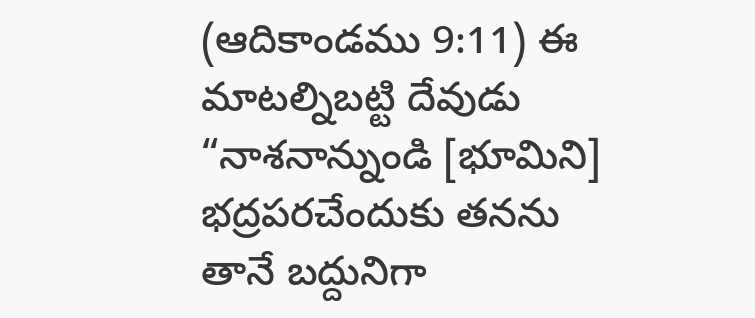(ఆదికాండము 9:11) ఈ మాటల్నిబట్టి దేవుడు “నాశనాన్నుండి [భూమిని] భద్రపరచేందుకు తనను తానే బద్దునిగా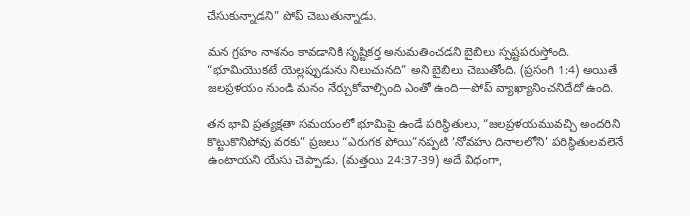చేసుకున్నాడని” పోప్‌ చెబుతున్నాడు.

మన గ్రహం నాశనం కావడానికి సృష్టికర్త అనుమతించడని బైబిలు స్పష్టపరుస్తోంది. “భూమియొకటే యెల్లప్పుడును నిలుచునది” అని బైబిలు చెబుతోంది. (ప్రసంగి 1:4) అయితే జలప్రళయం నుండి మనం నేర్చుకోవాల్సింది ఎంతో ఉంది—పోప్‌ వ్యాఖ్యానించనిదేదో ఉంది.

తన భావి ప్రత్యక్షతా సమయంలో భూమిపై ఉండే పరిస్థితులు, “జలప్రళయమువచ్చి అందరిని కొట్టుకొనిపోవు వరకు” ప్రజలు “ఎరుగక పోయి”నప్పటి ‘నోవహు దినాలలోని’ పరిస్థితులవలెనే ఉంటాయని యేసు చెప్పాడు. (మత్తయి 24:37-39) అదే విధంగా,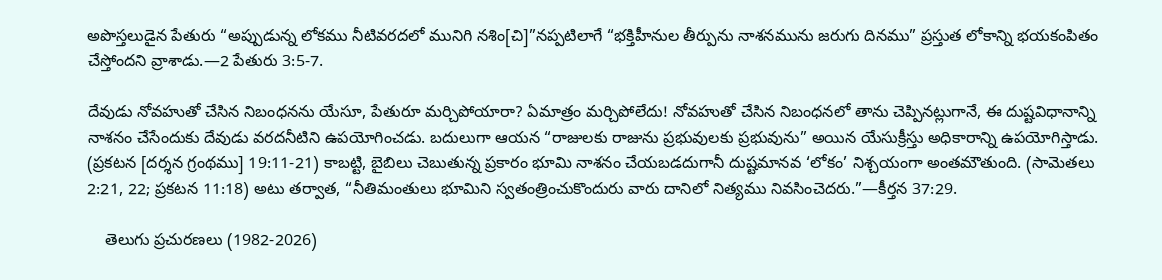అపొస్తలుడైన పేతురు “అప్పుడున్న లోకము నీటివరదలో మునిగి నశిం[చి]”నప్పటిలాగే “భక్తిహీనుల తీర్పును నాశనమును జరుగు దినము” ప్రస్తుత లోకాన్ని భయకంపితం చేస్తోందని వ్రాశాడు.—2 పేతురు 3:5-7.

దేవుడు నోవహుతో చేసిన నిబంధనను యేసూ, పేతురూ మర్చిపోయారా? ఏమాత్రం మర్చిపోలేదు! నోవహుతో చేసిన నిబంధనలో తాను చెప్పినట్లుగానే, ఈ దుష్టవిధానాన్ని నాశనం చేసేందుకు దేవుడు వరదనీటిని ఉపయోగించడు. బదులుగా ఆయన “రాజులకు రాజును ప్రభువులకు ప్రభువును” అయిన యేసుక్రీస్తు అధికారాన్ని ఉపయోగిస్తాడు. (ప్రకటన [దర్శన గ్రంథము] 19:11-21) కాబట్టి, బైబిలు చెబుతున్న ప్రకారం భూమి నాశనం చేయబడదుగానీ దుష్టమానవ ‘లోకం’ నిశ్చయంగా అంతమౌతుంది. (సామెతలు 2:21, 22; ప్రకటన 11:18) అటు తర్వాత, “నీతిమంతులు భూమిని స్వతంత్రించుకొందురు వారు దానిలో నిత్యము నివసించెదరు.”—కీర్తన 37:29.

    తెలుగు ప్రచురణలు (1982-2026)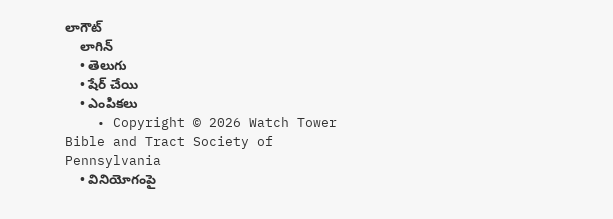లాగౌట్‌
    లాగిన్‌
    • తెలుగు
    • షేర్ చేయి
    • ఎంపికలు
    • Copyright © 2026 Watch Tower Bible and Tract Society of Pennsylvania
    • వినియోగంపై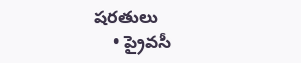షరతులు
    • ప్రైవసీ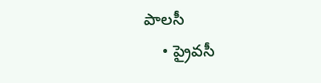పాలసీ
    • ప్రైవసీ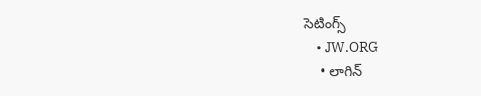సెటింగ్స్‌
    • JW.ORG
    • లాగిన్‌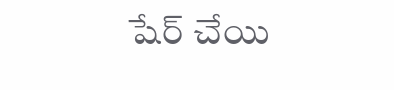షేర్‌ చేయి